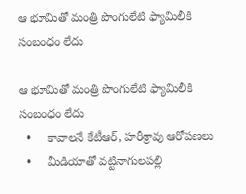ఆ భూమితో మంత్రి పొంగులేటి ఫ్యామిలీకి సంబంధం లేదు

ఆ భూమితో మంత్రి పొంగులేటి ఫ్యామిలీకి సంబంధం లేదు
  •     కావాలనే కేటీఆర్, హరీశ్రావు ఆరోపణలు
  •     మీడియాతో వట్టినాగులపల్లి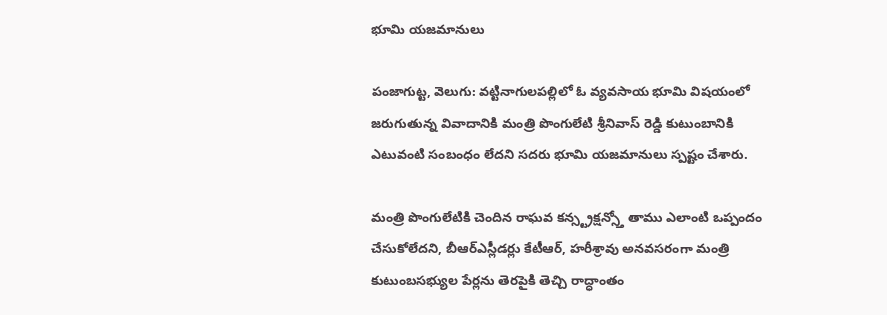భూమి యజమానులు

పంజాగుట్ట, వెలుగు: వట్టినాగులపల్లిలో ఓ వ్యవసాయ భూమి విషయంలో జరుగుతున్న వివాదానికి మంత్రి పొంగులేటి శ్రీనివాస్ రెడ్డి కుటుంబానికి ఎటువంటి సంబంధం లేదని సదరు భూమి యజమానులు స్పష్టం చేశారు.

మంత్రి పొంగులేటికి చెందిన రాఘవ కన్స్ట్రక్షన్స్తో తాము ఎలాంటి ఒప్పందం చేసుకోలేదని, బీఆర్ఎస్లీడర్లు కేటీఆర్, హరీశ్రావు అనవసరంగా మంత్రి కుటుంబసభ్యుల పేర్లను తెరపైకి తెచ్చి రాద్ధాంతం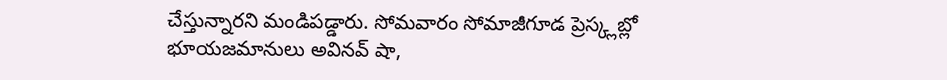చేస్తున్నారని మండిపడ్డారు. సోమవారం సోమాజీగూడ ప్రెస్క్లబ్లో భూయజమానులు అవినవ్ షా,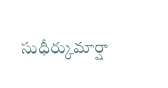సుధీర్కుమార్షా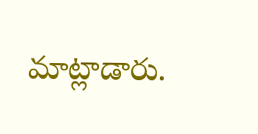మాట్లాడారు.